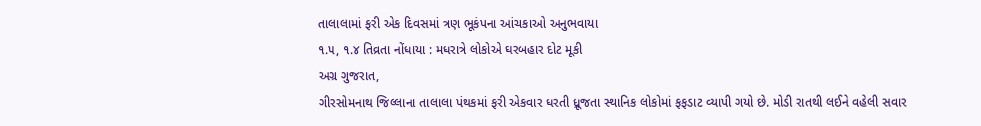તાલાલામાં ફરી એક દિવસમાં ત્રણ ભૂકંપના આંચકાઓ અનુભવાયા
૧.૫, ૧.૪ તિવ્રતા નોંધાયા : મધરાત્રે લોકોએ ઘરબહાર દોટ મૂકી
અગ્ર ગુજરાત,
ગીરસોમનાથ જિલ્લાના તાલાલા પંથકમાં ફરી એકવાર ધરતી ધ્રૂજતા સ્થાનિક લોકોમાં ફફડાટ વ્યાપી ગયો છે. મોડી રાતથી લઈને વહેલી સવાર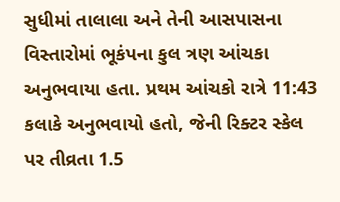સુધીમાં તાલાલા અને તેની આસપાસના વિસ્તારોમાં ભૂકંપના કુલ ત્રણ આંચકા અનુભવાયા હતા. પ્રથમ આંચકો રાત્રે 11:43 કલાકે અનુભવાયો હતો, જેની રિક્ટર સ્કેલ પર તીવ્રતા 1.5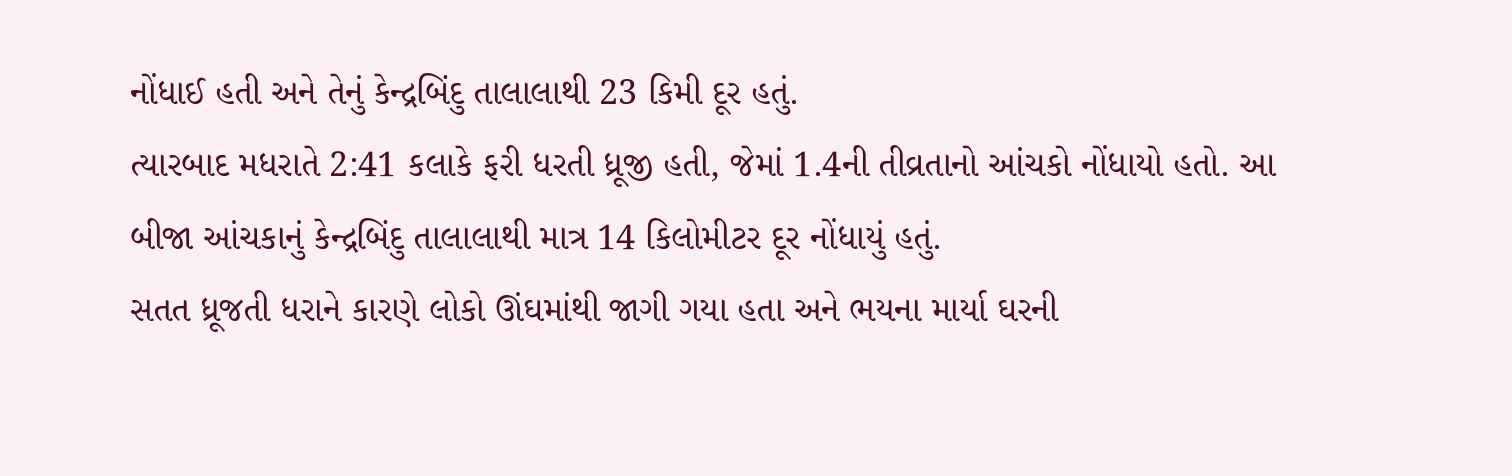નોંધાઈ હતી અને તેનું કેન્દ્રબિંદુ તાલાલાથી 23 કિમી દૂર હતું.
ત્યારબાદ મધરાતે 2:41 કલાકે ફરી ધરતી ધ્રૂજી હતી, જેમાં 1.4ની તીવ્રતાનો આંચકો નોંધાયો હતો. આ બીજા આંચકાનું કેન્દ્રબિંદુ તાલાલાથી માત્ર 14 કિલોમીટર દૂર નોંધાયું હતું.
સતત ધ્રૂજતી ધરાને કારણે લોકો ઊંઘમાંથી જાગી ગયા હતા અને ભયના માર્યા ઘરની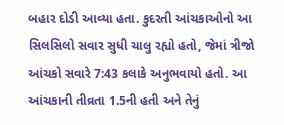બહાર દોડી આવ્યા હતા. કુદરતી આંચકાઓનો આ સિલસિલો સવાર સુધી ચાલુ રહ્યો હતો, જેમાં ત્રીજો આંચકો સવારે 7:43 કલાકે અનુભવાયો હતો. આ આંચકાની તીવ્રતા 1.5ની હતી અને તેનું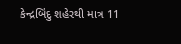કેન્દ્રબિંદુ શહેરથી માત્ર 11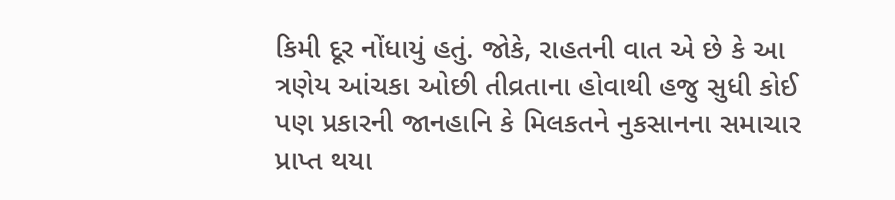કિમી દૂર નોંધાયું હતું. જોકે, રાહતની વાત એ છે કે આ ત્રણેય આંચકા ઓછી તીવ્રતાના હોવાથી હજુ સુધી કોઈ પણ પ્રકારની જાનહાનિ કે મિલકતને નુકસાનના સમાચાર પ્રાપ્ત થયા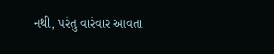નથી, પરંતુ વારંવાર આવતા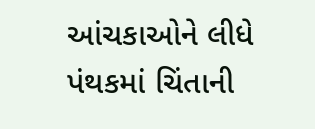આંચકાઓને લીધે પંથકમાં ચિંતાની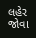લહેર જોવા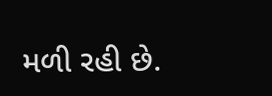મળી રહી છે.